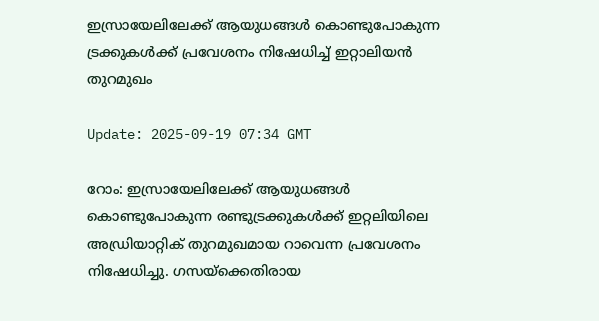ഇസ്രായേലിലേക്ക് ആയുധങ്ങള്‍ കൊണ്ടുപോകുന്ന ട്രക്കുകള്‍ക്ക് പ്രവേശനം നിഷേധിച്ച് ഇറ്റാലിയന്‍ തുറമുഖം

Update: 2025-09-19 07:34 GMT

റോം: ഇസ്രായേലിലേക്ക് ആയുധങ്ങള്‍ കൊണ്ടുപോകുന്ന രണ്ടുട്രക്കുകള്‍ക്ക് ഇറ്റലിയിലെ അഡ്രിയാറ്റിക് തുറമുഖമായ റാവെന്ന പ്രവേശനം നിഷേധിച്ചു. ഗസയ്ക്കെതിരായ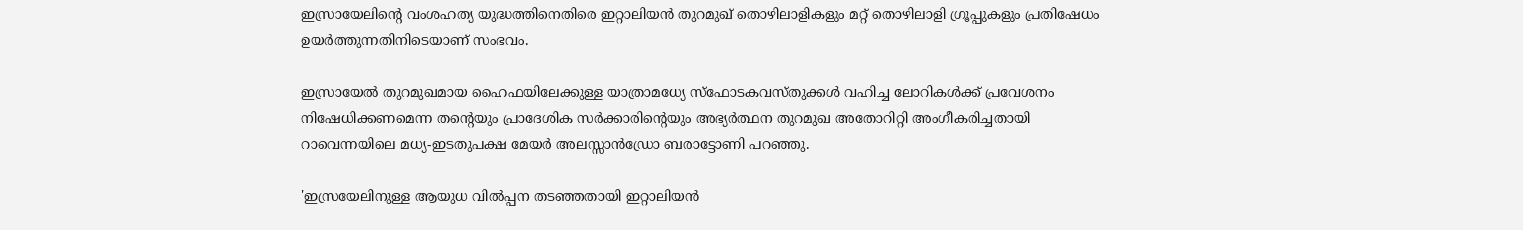ഇസ്രായേലിന്റെ വംശഹത്യ യുദ്ധത്തിനെതിരെ ഇറ്റാലിയന്‍ തുറമുഖ് തൊഴിലാളികളും മറ്റ് തൊഴിലാളി ഗ്രൂപ്പുകളും പ്രതിഷേധം ഉയര്‍ത്തുന്നതിനിടെയാണ് സംഭവം.

ഇസ്രായേല്‍ തുറമുഖമായ ഹൈഫയിലേക്കുള്ള യാത്രാമധ്യേ സ്‌ഫോടകവസ്തുക്കള്‍ വഹിച്ച ലോറികള്‍ക്ക് പ്രവേശനം നിഷേധിക്കണമെന്ന തന്റെയും പ്രാദേശിക സര്‍ക്കാരിന്റെയും അഭ്യര്‍ത്ഥന തുറമുഖ അതോറിറ്റി അംഗീകരിച്ചതായി റാവെന്നയിലെ മധ്യ-ഇടതുപക്ഷ മേയര്‍ അലസ്സാന്‍ഡ്രോ ബരാട്ടോണി പറഞ്ഞു.

'ഇസ്രയേലിനുള്ള ആയുധ വില്‍പ്പന തടഞ്ഞതായി ഇറ്റാലിയന്‍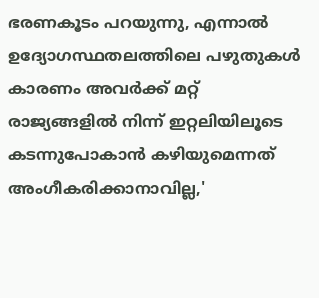ഭരണകൂടം പറയുന്നു, എന്നാല്‍ ഉദ്യോഗസ്ഥതലത്തിലെ പഴുതുകള്‍ കാരണം അവര്‍ക്ക് മറ്റ് രാജ്യങ്ങളില്‍ നിന്ന് ഇറ്റലിയിലൂടെ കടന്നുപോകാന്‍ കഴിയുമെന്നത് അംഗീകരിക്കാനാവില്ല,'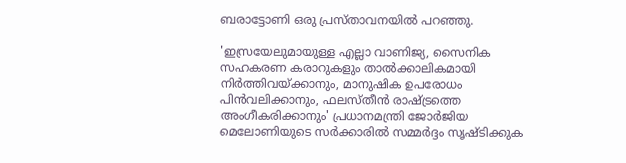ബരാട്ടോണി ഒരു പ്രസ്താവനയില്‍ പറഞ്ഞു.

'ഇസ്രയേലുമായുള്ള എല്ലാ വാണിജ്യ, സൈനിക സഹകരണ കരാറുകളും താല്‍ക്കാലികമായി നിര്‍ത്തിവയ്ക്കാനും, മാനുഷിക ഉപരോധം പിന്‍വലിക്കാനും, ഫലസ്തീന്‍ രാഷ്ട്രത്തെ അംഗീകരിക്കാനും' പ്രധാനമന്ത്രി ജോര്‍ജിയ മെലോണിയുടെ സര്‍ക്കാരില്‍ സമ്മര്‍ദ്ദം സൃഷ്ടിക്കുക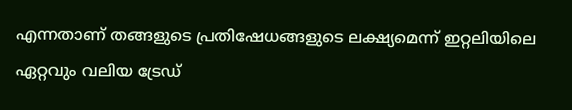എന്നതാണ് തങ്ങളുടെ പ്രതിഷേധങ്ങളുടെ ലക്ഷ്യമെന്ന് ഇറ്റലിയിലെ ഏറ്റവും വലിയ ട്രേഡ്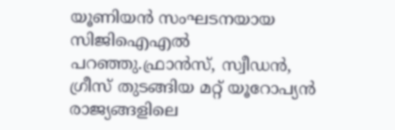യൂണിയന്‍ സംഘടനയായ സിജിഐഎല്‍ പറഞ്ഞു.ഫ്രാന്‍സ്, സ്വീഡന്‍, ഗ്രീസ് തുടങ്ങിയ മറ്റ് യൂറോപ്യന്‍ രാജ്യങ്ങളിലെ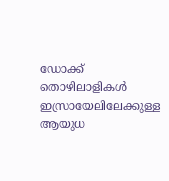ഡോക്ക് തൊഴിലാളികള്‍ ഇസ്രായേലിലേക്കുള്ള ആയുധ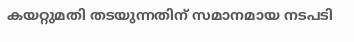കയറ്റുമതി തടയുന്നതിന് സമാനമായ നടപടി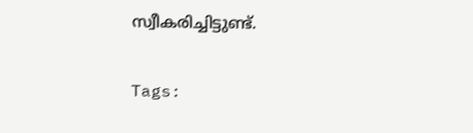സ്വീകരിച്ചിട്ടുണ്ട്.

Tags: